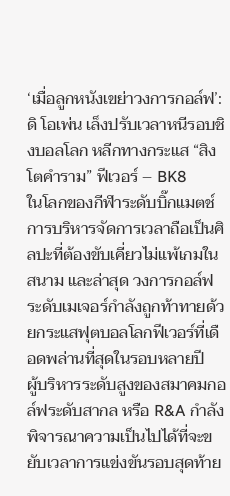‘เมื่อลูกหนังเขย่าวงการกอล์ฟ’: ดิ โอเพ่น เล็งปรับเวลาหนีรอบชิงบอลโลก หลีกทางกระแส “สิงโตคำราม” ฟีเวอร์ – BK8
ในโลกของกีฬาระดับบิ๊กแมตช์ การบริหารจัดการเวลาถือเป็นศิลปะที่ต้องขับเคี่ยวไม่แพ้เกมในสนาม และล่าสุด วงการกอล์ฟระดับเมเจอร์กำลังถูกท้าทายด้วยกระแสฟุตบอลโลกฟีเวอร์ที่เดือดพล่านที่สุดในรอบหลายปี
ผู้บริหารระดับสูงของสมาคมกอล์ฟระดับสากล หรือ R&A กำลังพิจารณาความเป็นไปได้ที่จะขยับเวลาการแข่งขันรอบสุดท้าย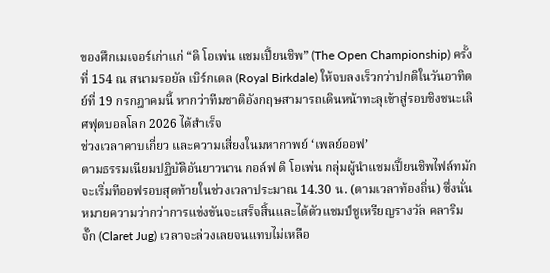ของศึกเมเจอร์เก่าแก่ “ดิ โอเพ่น แชมเปี้ยนชิพ” (The Open Championship) ครั้งที่ 154 ณ สนามรอยัล เบิร์กเดล (Royal Birkdale) ให้จบลงเร็วกว่าปกติในวันอาทิตย์ที่ 19 กรกฎาคมนี้ หากว่าทีมชาติอังกฤษสามารถเดินหน้าทะลุเข้าสู่รอบชิงชนะเลิศฟุตบอลโลก 2026 ได้สำเร็จ
ช่วงเวลาคาบเกี่ยว และความเสี่ยงในมหากาพย์ ‘เพลย์ออฟ’
ตามธรรมเนียมปฏิบัติอันยาวนาน กอล์ฟ ดิ โอเพ่น กลุ่มผู้นำแชมเปี้ยนชิพไฟล์ทมักจะเริ่มทีออฟรอบสุดท้ายในช่วงเวลาประมาณ 14.30 น. (ตามเวลาท้องถิ่น) ซึ่งนั่นหมายความว่ากว่าการแข่งขันจะเสร็จสิ้นและได้ตัวแชมป์ชูเหรียญรางวัล คลาริม จั๊ก (Claret Jug) เวลาจะล่วงเลยจนแทบไม่เหลือ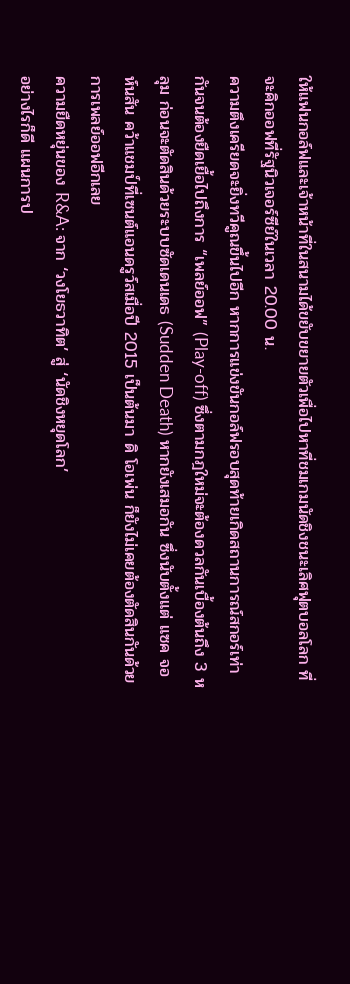ให้แฟนกอล์ฟและเจ้าหน้าที่ในสนามได้ขยับขยายตัวเพื่อไปหาที่ชมเกมนัดชิงชนะเลิศฟุตบอลโลก ที่จะคิกออฟที่รัฐนิวเจอร์ซีย์ในเวลา 20.00 น.
ความตึงเครียดจะยิ่งทวีคูณขึ้นไปอีก หากการแข่งขันกอล์ฟรอบสุดท้ายเกิดสถานการณ์สกอร์เท่ากันจนต้องยืดเยื้อไปถึงการ “เพลย์ออฟ” (Play-off) ซึ่งตามกฎใหม่จะต้องดวลกันเบื้องต้นถึง 3 หลุม ก่อนจะตัดสินด้วยระบบซัดเดนเดธ (Sudden Death) หากยังเสมอกัน ซึ่งนับตั้งแต่ แซค จอห์นสัน คว้าแชมป์ที่เซนต์แอนดรูว์สเมื่อปี 2015 เป็นต้นมา ดิ โอเพ่น ก็ยังไม่เคยต้องตัดสินกันด้วยการเพลย์ออฟอีกเลย
ความยืดหยุ่นของ R&A: จาก ‘วงโยธวาทิต’ สู่ ‘นัดชิงหยุดโลก’
อย่างไรก็ดี แผนการป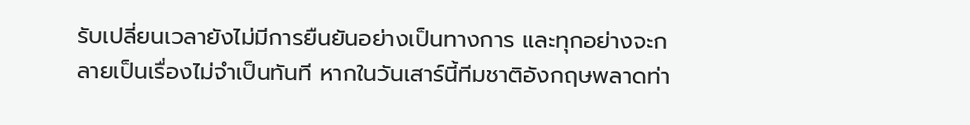รับเปลี่ยนเวลายังไม่มีการยืนยันอย่างเป็นทางการ และทุกอย่างจะกลายเป็นเรื่องไม่จำเป็นทันที หากในวันเสาร์นี้ทีมชาติอังกฤษพลาดท่า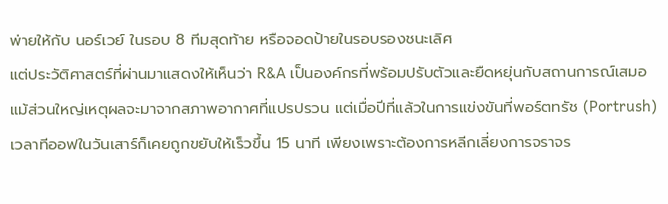พ่ายให้กับ นอร์เวย์ ในรอบ 8 ทีมสุดท้าย หรือจอดป้ายในรอบรองชนะเลิศ
แต่ประวัติศาสตร์ที่ผ่านมาแสดงให้เห็นว่า R&A เป็นองค์กรที่พร้อมปรับตัวและยืดหยุ่นกับสถานการณ์เสมอ แม้ส่วนใหญ่เหตุผลจะมาจากสภาพอากาศที่แปรปรวน แต่เมื่อปีที่แล้วในการแข่งขันที่พอร์ตทรัช (Portrush) เวลาทีออฟในวันเสาร์ก็เคยถูกขยับให้เร็วขึ้น 15 นาที เพียงเพราะต้องการหลีกเลี่ยงการจราจร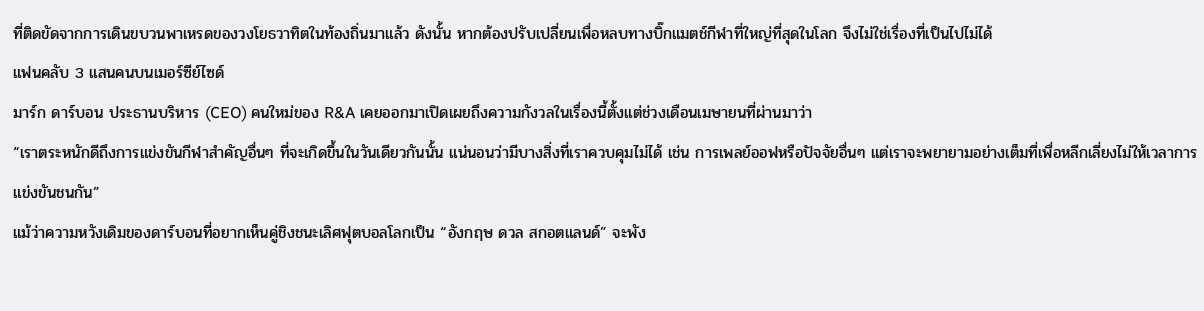ที่ติดขัดจากการเดินขบวนพาเหรดของวงโยธวาทิตในท้องถิ่นมาแล้ว ดังนั้น หากต้องปรับเปลี่ยนเพื่อหลบทางบิ๊กแมตช์กีฬาที่ใหญ่ที่สุดในโลก จึงไม่ใช่เรื่องที่เป็นไปไม่ได้
แฟนคลับ 3 แสนคนบนเมอร์ซีย์ไซด์
มาร์ก ดาร์บอน ประธานบริหาร (CEO) คนใหม่ของ R&A เคยออกมาเปิดเผยถึงความกังวลในเรื่องนี้ตั้งแต่ช่วงเดือนเมษายนที่ผ่านมาว่า
“เราตระหนักดีถึงการแข่งขันกีฬาสำคัญอื่นๆ ที่จะเกิดขึ้นในวันเดียวกันนั้น แน่นอนว่ามีบางสิ่งที่เราควบคุมไม่ได้ เช่น การเพลย์ออฟหรือปัจจัยอื่นๆ แต่เราจะพยายามอย่างเต็มที่เพื่อหลีกเลี่ยงไม่ให้เวลาการแข่งขันชนกัน”
แม้ว่าความหวังเดิมของดาร์บอนที่อยากเห็นคู่ชิงชนะเลิศฟุตบอลโลกเป็น “อังกฤษ ดวล สกอตแลนด์” จะพัง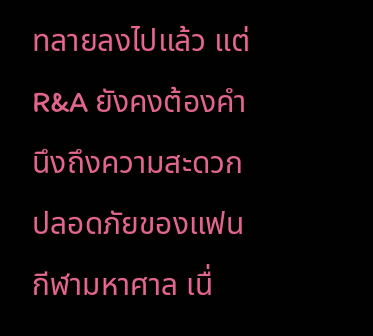ทลายลงไปแล้ว แต่ R&A ยังคงต้องคำนึงถึงความสะดวกปลอดภัยของแฟนกีฬามหาศาล เนื่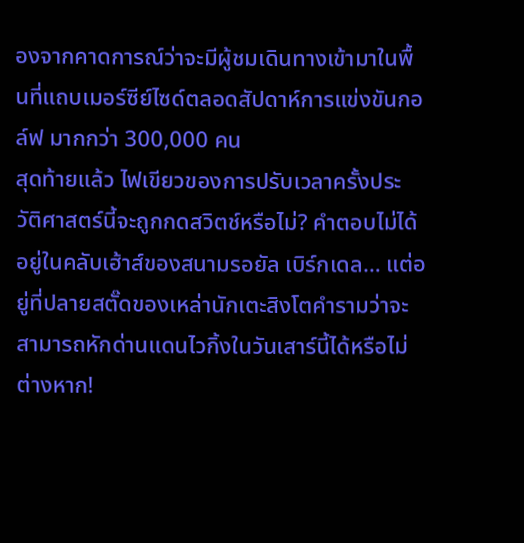องจากคาดการณ์ว่าจะมีผู้ชมเดินทางเข้ามาในพื้นที่แถบเมอร์ซีย์ไซด์ตลอดสัปดาห์การแข่งขันกอล์ฟ มากกว่า 300,000 คน
สุดท้ายแล้ว ไฟเขียวของการปรับเวลาครั้งประวัติศาสตร์นี้จะถูกกดสวิตช์หรือไม่? คำตอบไม่ได้อยู่ในคลับเฮ้าส์ของสนามรอยัล เบิร์กเดล… แต่อยู่ที่ปลายสตั๊ดของเหล่านักเตะสิงโตคำรามว่าจะสามารถหักด่านแดนไวกิ้งในวันเสาร์นี้ได้หรือไม่ต่างหาก!